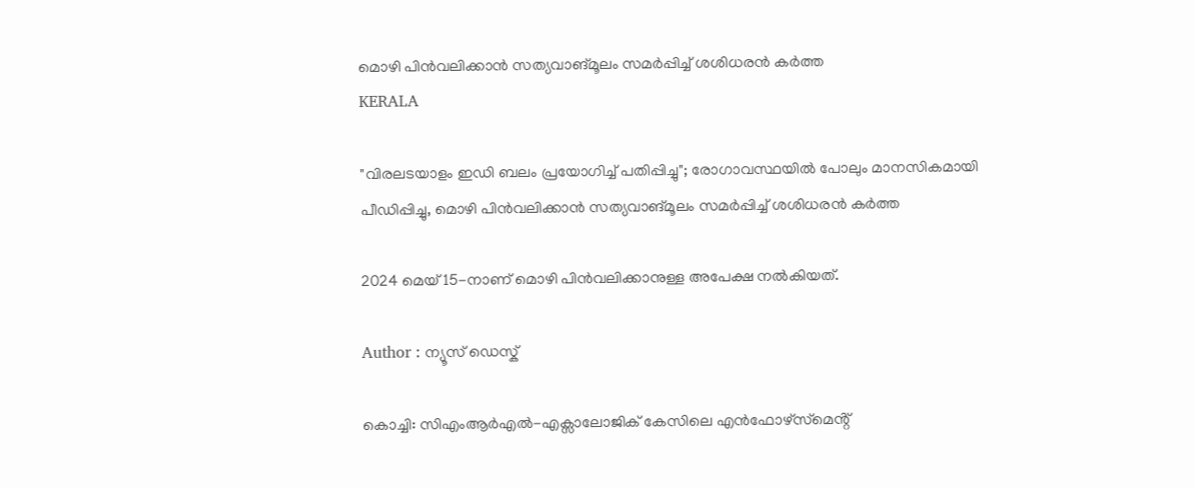മൊഴി പിൻവലിക്കാൻ സത്യവാങ്മൂലം സമർപ്പിച്ച് ശശിധരൻ കർത്ത
KERALA

"വിരലടയാളം ഇഡി ബലം പ്രയോഗിച്ച് പതിപ്പിച്ചു"; രോഗാവസ്ഥയിൽ പോലും മാനസികമായി പീഡിപ്പിച്ചു, മൊഴി പിൻവലിക്കാൻ സത്യവാങ്മൂലം സമർപ്പിച്ച് ശശിധരൻ കർത്ത

2024 മെയ് 15-നാണ് മൊഴി പിൻവലിക്കാനുള്ള അപേക്ഷ നൽകിയത്.

Author : ന്യൂസ് ഡെസ്ക്

കൊച്ചി: സിഎംആർഎൽ-എക്സാലോജിക് കേസിലെ എൻഫോഴ്‌സ്‌മെൻ്റ്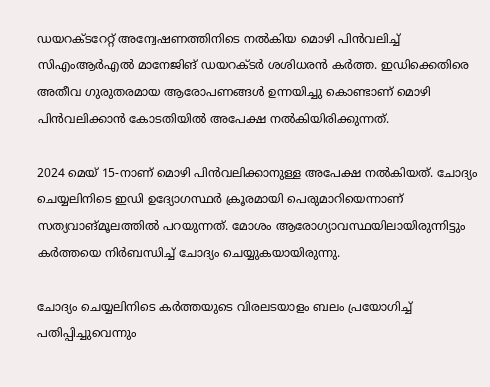ഡയറക്ടറേറ്റ് അന്വേഷണത്തിനിടെ നൽകിയ മൊഴി പിൻവലിച്ച് സിഎംആർഎൽ മാനേജിങ് ഡയറക്ടർ ശശിധരൻ കർത്ത. ഇഡിക്കെതിരെ അതീവ ഗുരുതരമായ ആരോപണങ്ങൾ ഉന്നയിച്ചു കൊണ്ടാണ് മൊഴി പിൻവലിക്കാൻ കോടതിയിൽ അപേക്ഷ നൽകിയിരിക്കുന്നത്.

2024 മെയ് 15-നാണ് മൊഴി പിൻവലിക്കാനുള്ള അപേക്ഷ നൽകിയത്. ചോദ്യം ചെയ്യലിനിടെ ഇഡി ഉദ്യോഗസ്ഥർ ക്രൂരമായി പെരുമാറിയെന്നാണ് സത്യവാങ്മൂലത്തിൽ പറയുന്നത്. മോശം ആരോഗ്യാവസ്ഥയിലായിരുന്നിട്ടും കർത്തയെ നിർബന്ധിച്ച് ചോദ്യം ചെയ്യുകയായിരുന്നു.

ചോദ്യം ചെയ്യലിനിടെ കർത്തയുടെ വിരലടയാളം ബലം പ്രയോഗിച്ച് പതിപ്പിച്ചുവെന്നും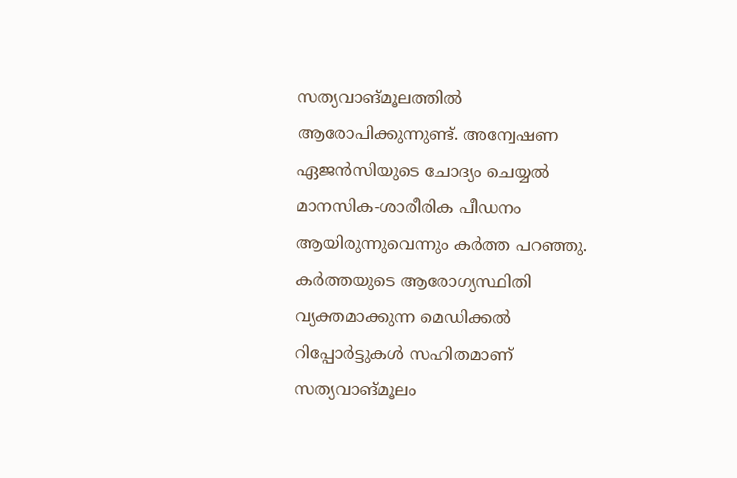സത്യവാങ്മൂലത്തിൽ ആരോപിക്കുന്നുണ്ട്. അന്വേഷണ ഏജൻസിയുടെ ചോദ്യം ചെയ്യൽ മാനസിക-ശാരീരിക പീഡനം ആയിരുന്നുവെന്നും കർത്ത പറഞ്ഞു. കർത്തയുടെ ആരോഗ്യസ്ഥിതി വ്യക്തമാക്കുന്ന മെഡിക്കൽ റിപ്പോർട്ടുകൾ സഹിതമാണ് സത്യവാങ്മൂലം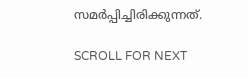സമർപ്പിച്ചിരിക്കുന്നത്.

SCROLL FOR NEXT